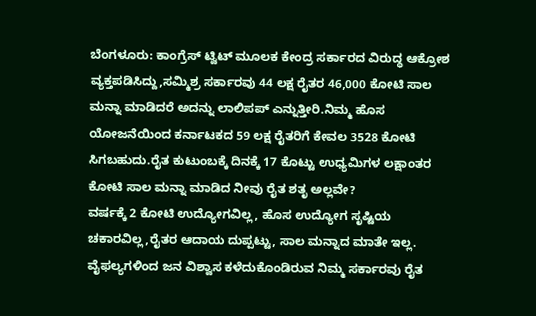ಬೆಂಗಳೂರು: ಕಾಂಗ್ರೆಸ್ ಟ್ವಿಟ್ ಮೂಲಕ ಕೇಂದ್ರ ಸರ್ಕಾರದ ವಿರುದ್ಧ ಆಕ್ರೋಶ ವ್ಯಕ್ತಪಡಿಸಿದ್ದು,ಸಮ್ಮಿಶ್ರ ಸರ್ಕಾರವು 44 ಲಕ್ಷ ರೈತರ 46,000 ಕೋಟಿ ಸಾಲ ಮನ್ನಾ ಮಾಡಿದರೆ ಅದನ್ನು ಲಾಲಿಪಪ್ ಎನ್ನುತ್ತೀರಿ.ನಿಮ್ಮ ಹೊಸ ಯೋಜನೆಯಿಂದ ಕರ್ನಾಟಕದ 59 ಲಕ್ಷ ರೈತರಿಗೆ ಕೇವಲ 3528 ಕೋಟಿ ಸಿಗಬಹುದು.ರೈತ ಕುಟುಂಬಕ್ಕೆ ದಿನಕ್ಕೆ 17 ಕೊಟ್ಟು ಉಧ್ಯಮಿಗಳ ಲಕ್ಷಾಂತರ ಕೋಟಿ ಸಾಲ ಮನ್ನಾ ಮಾಡಿದ ನೀವು ರೈತ ಶತೃ ಅಲ್ಲವೇ?
ವರ್ಷಕ್ಕೆ 2 ಕೋಟಿ ಉದ್ಯೋಗವಿಲ್ಲ, ಹೊಸ ಉದ್ಯೋಗ ಸೃಷ್ಟಿಯ ಚಕಾರವಿಲ್ಲ,ರೈತರ ಆದಾಯ ದುಪ್ಪಟ್ಟು, ಸಾಲ ಮನ್ನಾದ ಮಾತೇ ಇಲ್ಲ.
ವೈಫಲ್ಯಗಳಿಂದ ಜನ ವಿಶ್ವಾಸ ಕಳೆದುಕೊಂಡಿರುವ ನಿಮ್ಮ ಸರ್ಕಾರವು ರೈತ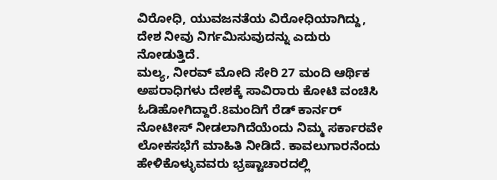ವಿರೋಧಿ, ಯುವಜನತೆಯ ವಿರೋಧಿಯಾಗಿದ್ದು, ದೇಶ ನೀವು ನಿರ್ಗಮಿಸುವುದನ್ನು ಎದುರು ನೋಡುತ್ತಿದೆ.
ಮಲ್ಯ, ನೀರವ್ ಮೋದಿ ಸೇರಿ 27 ಮಂದಿ ಆರ್ಥಿಕ ಅಪರಾಧಿಗಳು ದೇಶಕ್ಕೆ ಸಾವಿರಾರು ಕೋಟಿ ವಂಚಿಸಿ ಓಡಿಹೋಗಿದ್ದಾರೆ.8ಮಂದಿಗೆ ರೆಡ್ ಕಾರ್ನರ್ ನೋಟೀಸ್ ನೀಡಲಾಗಿದೆಯೆಂದು ನಿಮ್ಮ ಸರ್ಕಾರವೇ ಲೋಕಸಭೆಗೆ ಮಾಹಿತಿ ನೀಡಿದೆ. ಕಾವಲುಗಾರನೆಂದು ಹೇಳಿಕೊಳ್ಳುವವರು ಭ್ರಷ್ಟಾಚಾರದಲ್ಲಿ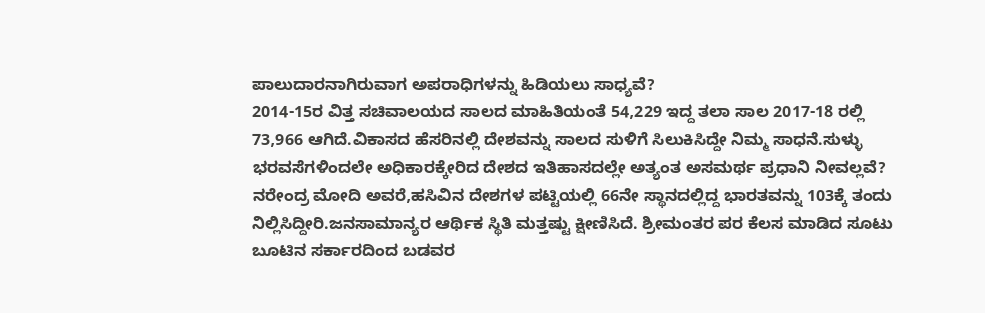ಪಾಲುದಾರನಾಗಿರುವಾಗ ಅಪರಾಧಿಗಳನ್ನು ಹಿಡಿಯಲು ಸಾಧ್ಯವೆ?
2014-15ರ ವಿತ್ತ ಸಚಿವಾಲಯದ ಸಾಲದ ಮಾಹಿತಿಯಂತೆ 54,229 ಇದ್ದ ತಲಾ ಸಾಲ 2017-18 ರಲ್ಲಿ 73,966 ಆಗಿದೆ.ವಿಕಾಸದ ಹೆಸರಿನಲ್ಲಿ ದೇಶವನ್ನು ಸಾಲದ ಸುಳಿಗೆ ಸಿಲುಕಿಸಿದ್ದೇ ನಿಮ್ಮ ಸಾಧನೆ.ಸುಳ್ಳು ಭರವಸೆಗಳಿಂದಲೇ ಅಧಿಕಾರಕ್ಕೇರಿದ ದೇಶದ ಇತಿಹಾಸದಲ್ಲೇ ಅತ್ಯಂತ ಅಸಮರ್ಥ ಪ್ರಧಾನಿ ನೀವಲ್ಲವೆ?
ನರೇಂದ್ರ ಮೋದಿ ಅವರೆ,ಹಸಿವಿನ ದೇಶಗಳ ಪಟ್ಟಿಯಲ್ಲಿ 66ನೇ ಸ್ಥಾನದಲ್ಲಿದ್ದ ಭಾರತವನ್ನು 103ಕ್ಕೆ ತಂದು ನಿಲ್ಲಿಸಿದ್ದೀರಿ.ಜನಸಾಮಾನ್ಯರ ಆರ್ಥಿಕ ಸ್ಥಿತಿ ಮತ್ತಷ್ಟು ಕ್ಷೀಣಿಸಿದೆ. ಶ್ರೀಮಂತರ ಪರ ಕೆಲಸ ಮಾಡಿದ ಸೂಟು ಬೂಟಿನ ಸರ್ಕಾರದಿಂದ ಬಡವರ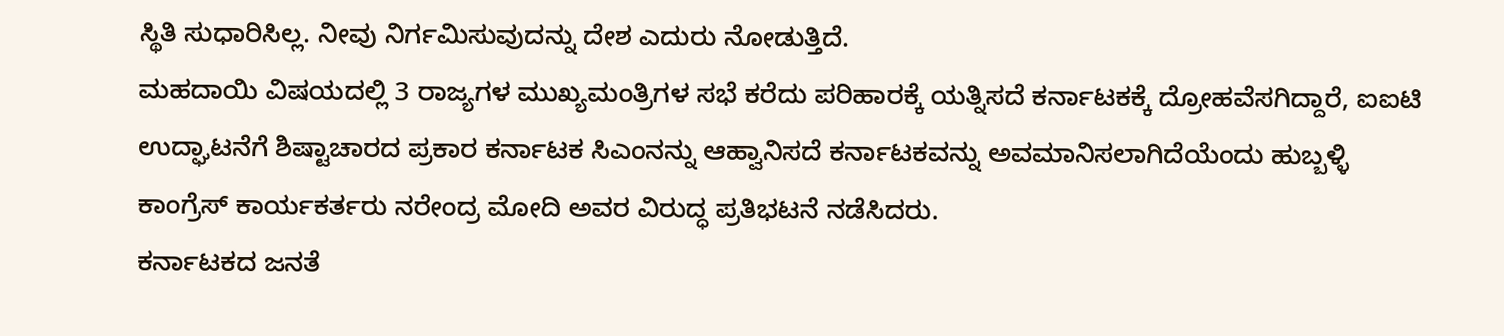ಸ್ಥಿತಿ ಸುಧಾರಿಸಿಲ್ಲ. ನೀವು ನಿರ್ಗಮಿಸುವುದನ್ನು ದೇಶ ಎದುರು ನೋಡುತ್ತಿದೆ.
ಮಹದಾಯಿ ವಿಷಯದಲ್ಲಿ 3 ರಾಜ್ಯಗಳ ಮುಖ್ಯಮಂತ್ರಿಗಳ ಸಭೆ ಕರೆದು ಪರಿಹಾರಕ್ಕೆ ಯತ್ನಿಸದೆ ಕರ್ನಾಟಕಕ್ಕೆ ದ್ರೋಹವೆಸಗಿದ್ದಾರೆ, ಐಐಟಿ ಉದ್ಘಾಟನೆಗೆ ಶಿಷ್ಟಾಚಾರದ ಪ್ರಕಾರ ಕರ್ನಾಟಕ ಸಿಎಂನನ್ನು ಆಹ್ವಾನಿಸದೆ ಕರ್ನಾಟಕವನ್ನು ಅವಮಾನಿಸಲಾಗಿದೆಯೆಂದು ಹುಬ್ಬಳ್ಳಿ ಕಾಂಗ್ರೆಸ್ ಕಾರ್ಯಕರ್ತರು ನರೇಂದ್ರ ಮೋದಿ ಅವರ ವಿರುದ್ಧ ಪ್ರತಿಭಟನೆ ನಡೆಸಿದರು.
ಕರ್ನಾಟಕದ ಜನತೆ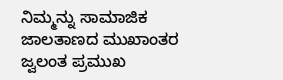ನಿಮ್ಮನ್ನು ಸಾಮಾಜಿಕ ಜಾಲತಾಣದ ಮುಖಾಂತರ ಜ್ವಲಂತ ಪ್ರಮುಖ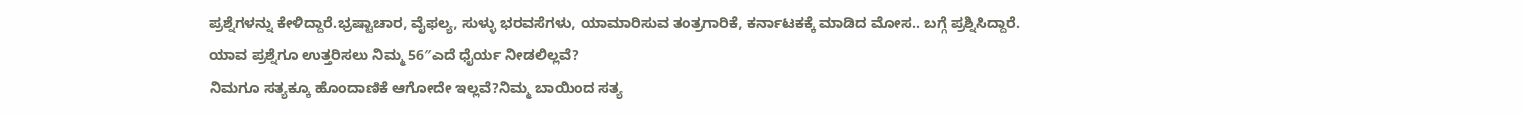ಪ್ರಶ್ನೆಗಳನ್ನು ಕೇಳಿದ್ದಾರೆ.ಭ್ರಷ್ಟಾಚಾರ, ವೈಫಲ್ಯ, ಸುಳ್ಳು ಭರವಸೆಗಳು, ಯಾಮಾರಿಸುವ ತಂತ್ರಗಾರಿಕೆ, ಕರ್ನಾಟಕಕ್ಕೆ ಮಾಡಿದ ಮೋಸ.. ಬಗ್ಗೆ ಪ್ರಶ್ನಿಸಿದ್ದಾರೆ.
ಯಾವ ಪ್ರಶ್ನೆಗೂ ಉತ್ತರಿಸಲು ನಿಮ್ಮ 56″ಎದೆ ಧೈರ್ಯ ನೀಡಲಿಲ್ಲವೆ?
ನಿಮಗೂ ಸತ್ಯಕ್ಕೂ ಹೊಂದಾಣಿಕೆ ಆಗೋದೇ ಇಲ್ಲವೆ?ನಿಮ್ಮ ಬಾಯಿಂದ ಸತ್ಯ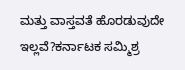ಮತ್ತು ವಾಸ್ತವತೆ ಹೊರಡುವುದೇ ಇಲ್ಲವೆ?ಕರ್ನಾಟಕ ಸಮ್ಮಿಶ್ರ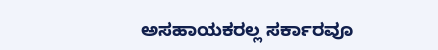ಅಸಹಾಯಕರಲ್ಲ ಸರ್ಕಾರವೂ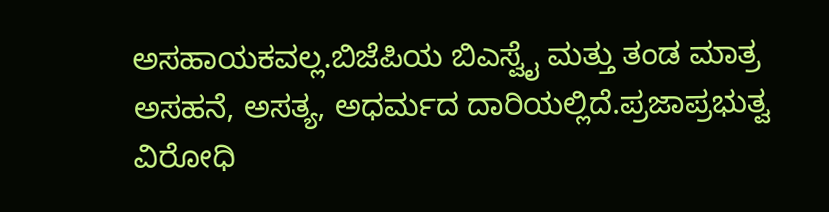ಅಸಹಾಯಕವಲ್ಲ.ಬಿಜೆಪಿಯ ಬಿಎಸ್ವೈ ಮತ್ತು ತಂಡ ಮಾತ್ರ ಅಸಹನೆ, ಅಸತ್ಯ, ಅಧರ್ಮದ ದಾರಿಯಲ್ಲಿದೆ.ಪ್ರಜಾಪ್ರಭುತ್ವ ವಿರೋಧಿ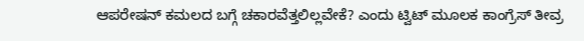ಆಪರೇಷನ್ ಕಮಲದ ಬಗ್ಗೆ ಚಕಾರವೆತ್ತಲಿಲ್ಲವೇಕೆ? ಎಂದು ಟ್ವಿಟ್ ಮೂಲಕ ಕಾಂಗ್ರೆಸ್ ತೀವ್ರ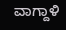ವಾಗ್ದಾಳಿ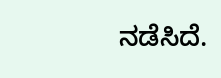ನಡೆಸಿದೆ.